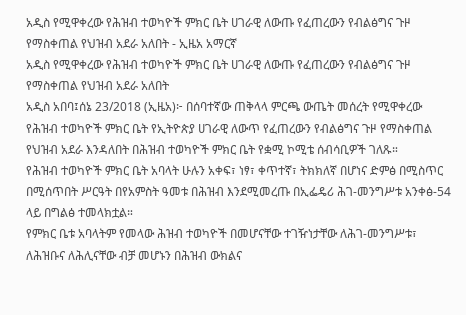አዲስ የሚዋቀረው የሕዝብ ተወካዮች ምክር ቤት ሀገራዊ ለውጡ የፈጠረውን የብልፅግና ጉዞ የማስቀጠል የህዝብ አደራ አለበት - ኢዜአ አማርኛ
አዲስ የሚዋቀረው የሕዝብ ተወካዮች ምክር ቤት ሀገራዊ ለውጡ የፈጠረውን የብልፅግና ጉዞ የማስቀጠል የህዝብ አደራ አለበት
አዲስ አበባ፤ሰኔ 23/2018 (ኢዜአ)፦ በሰባተኛው ጠቅላላ ምርጫ ውጤት መሰረት የሚዋቀረው የሕዝብ ተወካዮች ምክር ቤት የኢትዮጵያ ሀገራዊ ለውጥ የፈጠረውን የብልፅግና ጉዞ የማስቀጠል የህዝብ አደራ እንዳለበት በሕዝብ ተወካዮች ምክር ቤት የቋሚ ኮሚቴ ሰብሳቢዎች ገለጹ።
የሕዝብ ተወካዮች ምክር ቤት አባላት ሁሉን አቀፍ፣ ነፃ፣ ቀጥተኛ፣ ትክክለኛ በሆነና ድምፅ በሚስጥር በሚሰጥበት ሥርዓት በየአምስት ዓመቱ በሕዝብ እንደሚመረጡ በኢፌዴሪ ሕገ-መንግሥቱ አንቀፅ-54 ላይ በግልፅ ተመላክቷል።
የምክር ቤቱ አባላትም የመላው ሕዝብ ተወካዮች በመሆናቸው ተገዥነታቸው ለሕገ-መንግሥቱ፣ ለሕዝቡና ለሕሊናቸው ብቻ መሆኑን በሕዝብ ውክልና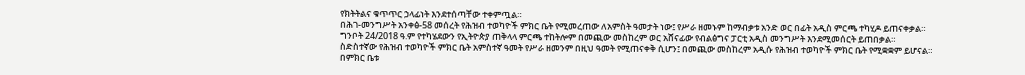የክትትልና ቁጥጥር ኃላፊነት እንደተሰጣቸው ተቀምጧል።
በሕገ-መንግሥት አንቀፅ-58 መሰረት የሕዝብ ተወካዮች ምክር ቤት የሚመረጠው ለአምስት ዓመታት ነው፤ የሥራ ዘመኑም ከማብቃቱ አንድ ወር በፊት አዲስ ምርጫ ተካሂዶ ይጠናቀቃል።
ግንቦት 24/2018 ዓ.ም የተካሄደውን የኢትዮጵያ ጠቅላላ ምርጫ ተከትሎም በመጪው መስከረም ወር አሸናፊው የብልፅግና ፓርቲ አዲስ መንግሥት እንደሚመሰርት ይጠበቃል።
ስድስተኛው የሕዝብ ተወካዮች ምክር ቤት አምስተኛ ዓመት የሥራ ዘመንም በዚህ ዓመት የሚጠናቀቅ ሲሆን፤ በመጪው መስከረም አዲሱ የሕዝብ ተወካዮች ምክር ቤት የሚቋቋም ይሆናል።
በምክር ቤቱ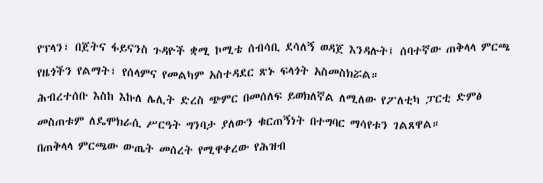የፕላን፣ በጀትና ፋይናንስ ጉዳዮች ቋሚ ኮሚቴ ሰብሳቢ ደሳለኝ ወዳጀ እንዳሉት፤ ሰባተኛው ጠቅላላ ምርጫ የዜጎችን የልማት፣ የሰላምና የመልካም አስተዳደር ጽኑ ፍላጎት አስመስክሯል።
ሕብረተሰቡ እስከ እኩለ ሌሊት ድረስ ጭምር በመሰለፍ ይወክለኛል ለሚለው የፖለቲካ ፓርቲ ድምፅ መስጠቱም ለዴሞክራሲ ሥርዓት ግንባታ ያለውን ቁርጠኝነት በተግባር ማሳየቱን ገልጸዋል።
በጠቅላላ ምርጫው ውጤት መሰረት የሚዋቀረው የሕዝብ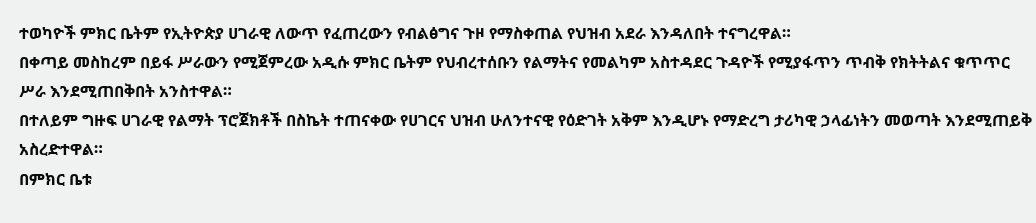ተወካዮች ምክር ቤትም የኢትዮጵያ ሀገራዊ ለውጥ የፈጠረውን የብልፅግና ጉዞ የማስቀጠል የህዝብ አደራ እንዳለበት ተናግረዋል።
በቀጣይ መስከረም በይፋ ሥራውን የሚጀምረው አዲሱ ምክር ቤትም የህብረተሰቡን የልማትና የመልካም አስተዳደር ጉዳዮች የሚያፋጥን ጥብቅ የክትትልና ቁጥጥር ሥራ እንደሚጠበቅበት አንስተዋል።
በተለይም ግዙፍ ሀገራዊ የልማት ፕሮጀክቶች በስኬት ተጠናቀው የሀገርና ህዝብ ሁለንተናዊ የዕድገት አቅም እንዲሆኑ የማድረግ ታሪካዊ ኃላፊነትን መወጣት እንደሚጠይቅ አስረድተዋል።
በምክር ቤቱ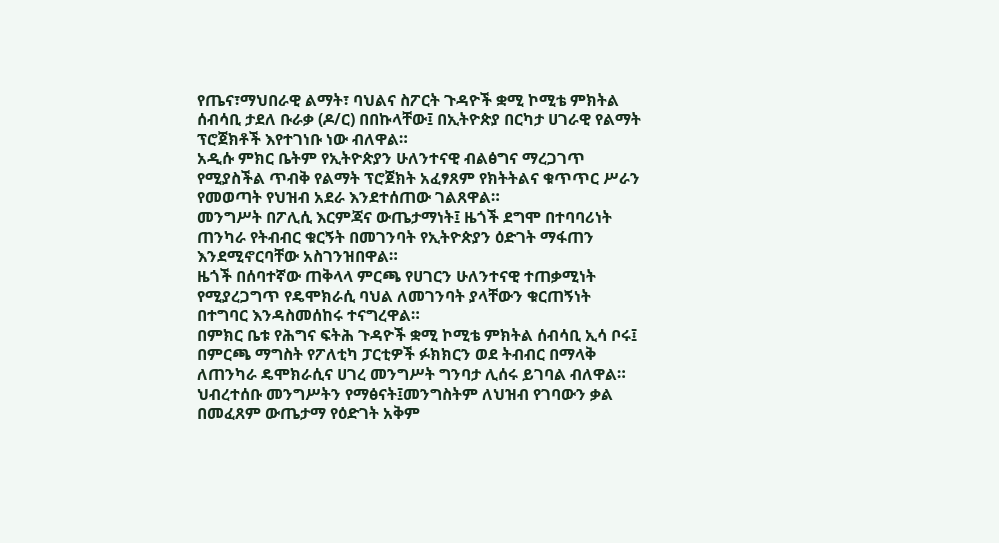የጤና፣ማህበራዊ ልማት፣ ባህልና ስፖርት ጉዳዮች ቋሚ ኮሚቴ ምክትል ሰብሳቢ ታደለ ቡራቃ (ዶ/ር) በበኩላቸው፤ በኢትዮጵያ በርካታ ሀገራዊ የልማት ፕሮጀክቶች እየተገነቡ ነው ብለዋል።
አዲሱ ምክር ቤትም የኢትዮጵያን ሁለንተናዊ ብልፅግና ማረጋገጥ የሚያስችል ጥብቅ የልማት ፕሮጀክት አፈፃጸም የክትትልና ቁጥጥር ሥራን የመወጣት የህዝብ አደራ እንደተሰጠው ገልጸዋል።
መንግሥት በፖሊሲ እርምጃና ውጤታማነት፤ ዜጎች ደግሞ በተባባሪነት ጠንካራ የትብብር ቁርኝት በመገንባት የኢትዮጵያን ዕድገት ማፋጠን እንደሚኖርባቸው አስገንዝበዋል።
ዜጎች በሰባተኛው ጠቅላላ ምርጫ የሀገርን ሁለንተናዊ ተጠቃሚነት የሚያረጋግጥ የዴሞክራሲ ባህል ለመገንባት ያላቸውን ቁርጠኝነት በተግባር እንዳስመሰከሩ ተናግረዋል።
በምክር ቤቱ የሕግና ፍትሕ ጉዳዮች ቋሚ ኮሚቴ ምክትል ሰብሳቢ ኢሳ ቦሩ፤ በምርጫ ማግስት የፖለቲካ ፓርቲዎች ፉክክርን ወደ ትብብር በማላቅ ለጠንካራ ዴሞክራሲና ሀገረ መንግሥት ግንባታ ሊሰሩ ይገባል ብለዋል።
ህብረተሰቡ መንግሥትን የማፅናት፤መንግስትም ለህዝብ የገባውን ቃል በመፈጸም ውጤታማ የዕድገት አቅም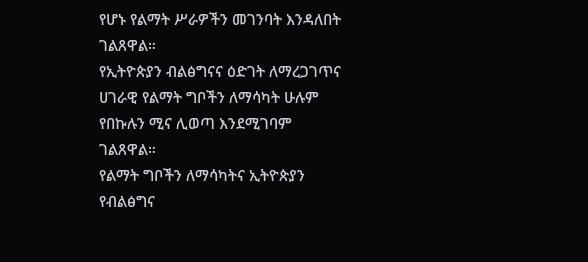የሆኑ የልማት ሥራዎችን መገንባት እንዳለበት ገልጸዋል።
የኢትዮጵያን ብልፅግናና ዕድገት ለማረጋገጥና ሀገራዊ የልማት ግቦችን ለማሳካት ሁሉም የበኩሉን ሚና ሊወጣ እንደሚገባም ገልጸዋል።
የልማት ግቦችን ለማሳካትና ኢትዮጵያን የብልፅግና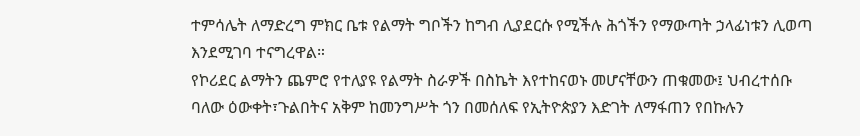ተምሳሌት ለማድረግ ምክር ቤቱ የልማት ግቦችን ከግብ ሊያደርሱ የሚችሉ ሕጎችን የማውጣት ኃላፊነቱን ሊወጣ እንደሚገባ ተናግረዋል።
የኮሪደር ልማትን ጨምሮ የተለያዩ የልማት ስራዎች በስኬት እየተከናወኑ መሆናቸውን ጠቁመው፤ ህብረተሰቡ ባለው ዕውቀት፣ጉልበትና አቅም ከመንግሥት ጎን በመሰለፍ የኢትዮጵያን እድገት ለማፋጠን የበኩሉን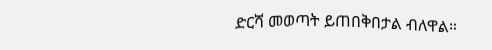ድርሻ መወጣት ይጠበቅበታል ብለዋል።